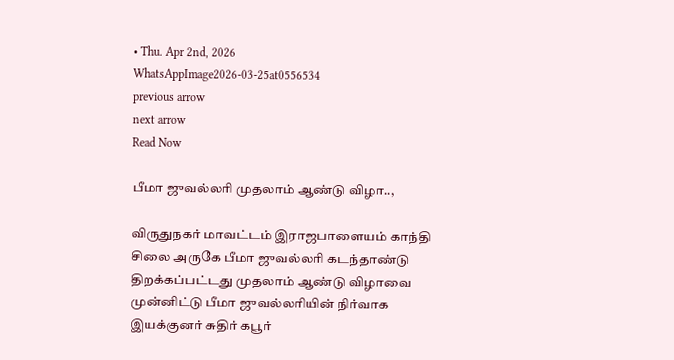• Thu. Apr 2nd, 2026
WhatsAppImage2026-03-25at0556534
previous arrow
next arrow
Read Now

பீமா ஜுவல்லரி முதலாம் ஆண்டு விழா..,

விருதுநகர் மாவட்டம் இராஜபாளையம் காந்தி சிலை அருகே பீமா ஜுவல்லரி கடந்தாண்டு திறக்கப்பட்டது முதலாம் ஆண்டு விழாவை முன்னிட்டு பீமா ஜுவல்லரியின் நிர்வாக இயக்குனர் சுதிர் கபூர்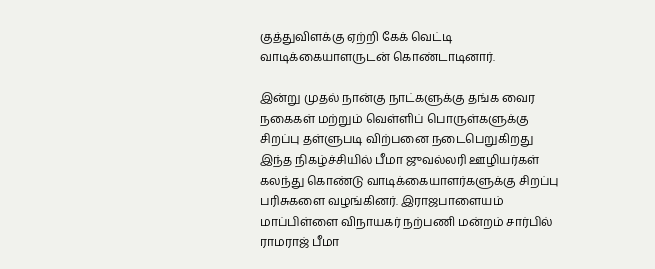குத்துவிளக்கு ஏற்றி கேக் வெட்டி வாடிக்கையாளருடன் கொண்டாடினார்.

இன்று முதல் நான்கு நாட்களுக்கு தங்க வைர நகைகள் மற்றும் வெள்ளிப் பொருள்களுக்கு சிறப்பு தள்ளுபடி விற்பனை நடைபெறுகிறது இந்த நிகழ்ச்சியில் பீமா ஜுவல்லரி ஊழியர்கள் கலந்து கொண்டு வாடிக்கையாளர்களுக்கு சிறப்பு பரிசுகளை வழங்கினர். இராஜபாளையம் மாப்பிள்ளை விநாயகர் நற்பணி மன்றம் சார்பில் ராமராஜ் பீமா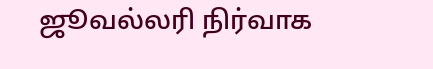ஜூவல்லரி நிர்வாக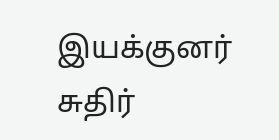இயக்குனர் சுதிர்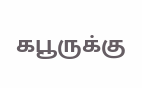கபூருக்கு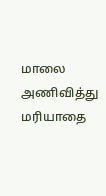மாலை அணிவித்து மரியாதை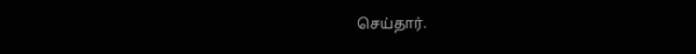செய்தார்.